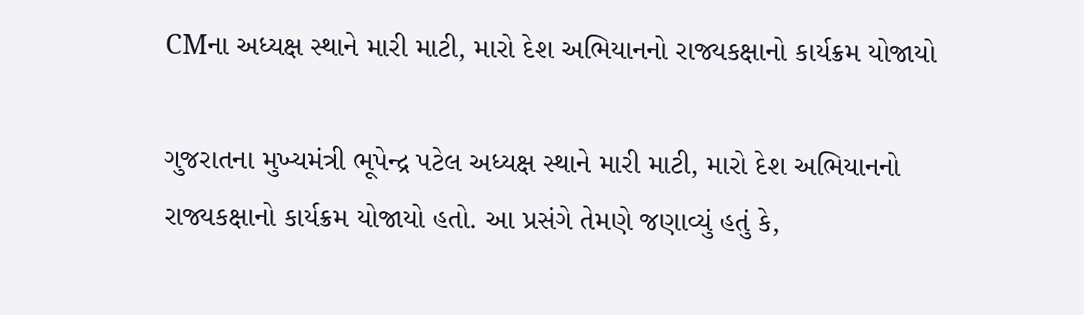CMના અધ્યક્ષ સ્થાને મારી માટી, મારો દેશ અભિયાનનો રાજ્યકક્ષાનો કાર્યક્રમ યોજાયો

ગુજરાતના મુખ્યમંત્રી ભૂપેન્દ્ર પટેલ અધ્યક્ષ સ્થાને મારી માટી, મારો દેશ અભિયાનનો રાજ્યકક્ષાનો કાર્યક્રમ યોજાયો હતો. આ પ્રસંગે તેમણે જણાવ્યું હતું કે,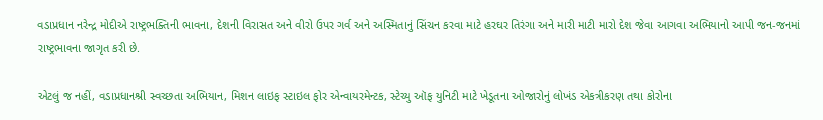વડાપ્રધાન નરેન્દ્ર મોદીએ રાષ્ટ્રભક્તિની ભાવના, દેશની વિરાસત અને વીરો ઉપર ગર્વ અને અસ્મિતાનું સિંચન કરવા માટે હરઘર તિરંગા અને મારી માટી મારો દેશ જેવા આગવા અભિયાનો આપી જન-જનમાં રાષ્ટ્રભાવના જાગૃત કરી છે.

એટલું જ નહીં, વડાપ્રધાનશ્રી સ્વચ્છતા અભિયાન, મિશન લાઇફ સ્ટાઇલ ફોર એન્વાયરમેન્ટક, સ્ટેચ્યુ ઑફ યુનિટી માટે ખેડૂતના ઓજારોનું લોખંડ એકત્રીકરણ તથા કોરોના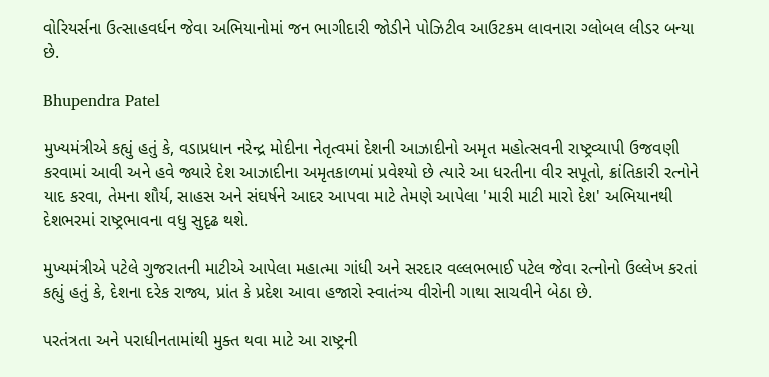વોરિયર્સના ઉત્સાહવર્ધન જેવા અભિયાનોમાં જન ભાગીદારી જોડીને પોઝિટીવ આઉટકમ લાવનારા ગ્લોબલ લીડર બન્યા છે.

Bhupendra Patel

મુખ્યમંત્રીએ કહ્યું હતું કે, વડાપ્રધાન નરેન્દ્ર મોદીના નેતૃત્વમાં દેશની આઝાદીનો અમૃત મહોત્સવની રાષ્ટ્રવ્યાપી ઉજવણી કરવામાં આવી અને હવે જ્યારે દેશ આઝાદીના અમૃતકાળમાં પ્રવેશ્યો છે ત્યારે આ ધરતીના વીર સપૂતો, ક્રાંતિકારી રત્નોને યાદ કરવા, તેમના શૌર્ય, સાહસ અને સંઘર્ષને આદર આપવા માટે તેમણે આપેલા 'મારી માટી મારો દેશ' અભિયાનથી દેશભરમાં રાષ્ટ્રભાવના વધુ સુદૃઢ થશે.

મુખ્યમંત્રીએ પટેલે ગુજરાતની માટીએ આપેલા મહાત્મા ગાંધી અને સરદાર વલ્લભભાઈ પટેલ જેવા રત્નોનો ઉલ્લેખ કરતાં કહ્યું હતું કે, દેશના દરેક રાજ્ય, પ્રાંત કે પ્રદેશ આવા હજારો સ્વાતંત્ર્ય વીરોની ગાથા સાચવીને બેઠા છે.

પરતંત્રતા અને પરાધીનતામાંથી મુક્ત થવા માટે આ રાષ્ટ્રની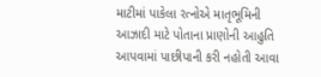માટીમાં પાકેલા રત્નોએ માતૃભૂમિની આઝાદી માટે પોતાના પ્રાણોની આહુતિ આપવામાં પાછીપાની કરી નહોતી આવા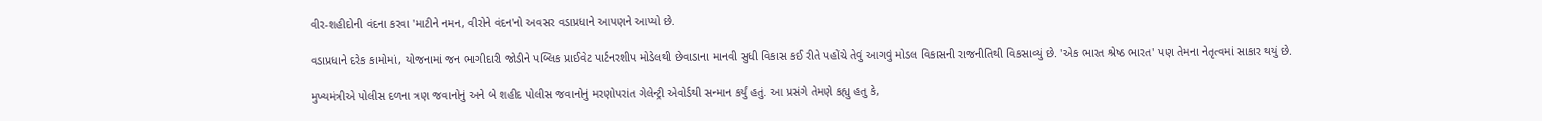વીર-શહીદોની વંદના કરવા 'માટીને નમન, વીરોને વંદન'નો અવસર વડાપ્રધાને આપણને આપ્યો છે.

વડાપ્રધાને દરેક કામોમાં, યોજનામાં જન ભાગીદારી જોડીને પબ્લિક પ્રાઈવેટ પાર્ટનરશીપ મોડેલથી છેવાડાના માનવી સુધી વિકાસ કઈ રીતે પહોંચે તેવું આગવું મોડલ વિકાસની રાજનીતિથી વિકસાવ્યું છે. 'એક ભારત શ્રેષ્ઠ ભારત' પણ તેમના નેતૃત્વમાં સાકાર થયું છે.

મુખ્યમંત્રીએ પોલીસ દળના ત્રણ જવાનોનું અને બે શહીદ પોલીસ જવાનોનું મરણોપરાંત ગેલેન્ટ્રી એવોર્ડથી સન્માન કર્યું હતું. આ પ્રસંગે તેમણે કહ્યુ હતુ કે,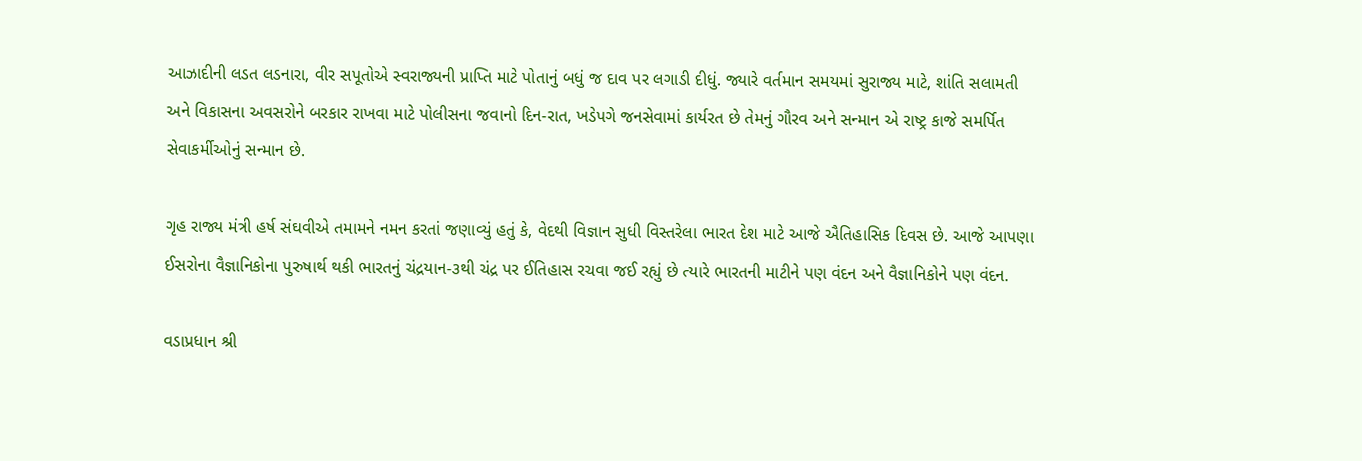આઝાદીની લડત લડનારા, વીર સપૂતોએ સ્વરાજ્યની પ્રાપ્તિ માટે પોતાનું બધું જ દાવ પર લગાડી દીધું. જ્યારે વર્તમાન સમયમાં સુરાજ્ય માટે, શાંતિ સલામતી અને વિકાસના અવસરોને બરકાર રાખવા માટે પોલીસના જવાનો દિન-રાત, ખડેપગે જનસેવામાં કાર્યરત છે તેમનું ગૌરવ અને સન્માન એ રાષ્ટ્ર કાજે સમર્પિત સેવાકર્મીઓનું સન્માન છે.

ગૃહ રાજ્ય મંત્રી હર્ષ સંઘવીએ તમામને નમન કરતાં જણાવ્યું હતું કે, વેદથી વિજ્ઞાન સુધી વિસ્તરેલા ભારત દેશ માટે આજે ઐતિહાસિક દિવસ છે. આજે આપણા ઈસરોના વૈજ્ઞાનિકોના પુરુષાર્થ થકી ભારતનું ચંદ્રયાન-૩થી ચંદ્ર પર ઈતિહાસ રચવા જઈ રહ્યું છે ત્યારે ભારતની માટીને પણ વંદન અને વૈજ્ઞાનિકોને પણ વંદન.

વડાપ્રધાન શ્રી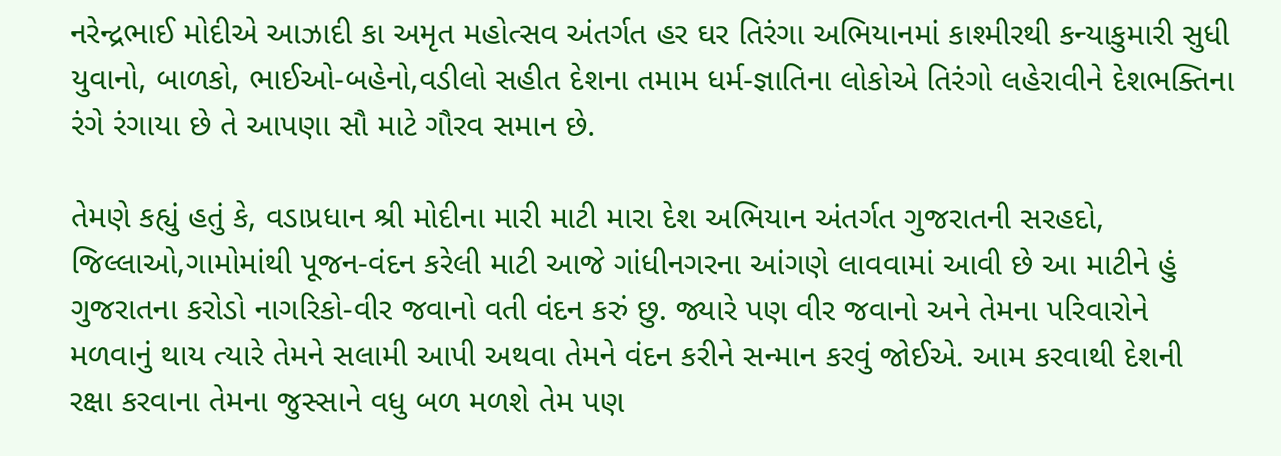નરેન્દ્રભાઈ મોદીએ આઝાદી કા અમૃત મહોત્સવ અંતર્ગત હર ઘર તિરંગા અભિયાનમાં કાશ્મીરથી કન્યાકુમારી સુધી યુવાનો, બાળકો, ભાઈઓ-બહેનો,વડીલો સહીત દેશના તમામ ધર્મ-જ્ઞાતિના લોકોએ તિરંગો લહેરાવીને દેશભક્તિના રંગે રંગાયા છે તે આપણા સૌ માટે ગૌરવ સમાન છે.

તેમણે કહ્યું હતું કે, વડાપ્રધાન શ્રી મોદીના મારી માટી મારા દેશ અભિયાન અંતર્ગત ગુજરાતની સરહદો, જિલ્લાઓ,ગામોમાંથી પૂજન-વંદન કરેલી માટી આજે ગાંધીનગરના આંગણે લાવવામાં આવી છે આ માટીને હું ગુજરાતના કરોડો નાગરિકો-વીર જવાનો વતી વંદન કરું છુ. જ્યારે પણ વીર જવાનો અને તેમના પરિવારોને મળવાનું થાય ત્યારે તેમને સલામી આપી અથવા તેમને વંદન કરીને સન્માન કરવું જોઈએ. આમ કરવાથી દેશની રક્ષા કરવાના તેમના જુસ્સાને વધુ બળ મળશે તેમ પણ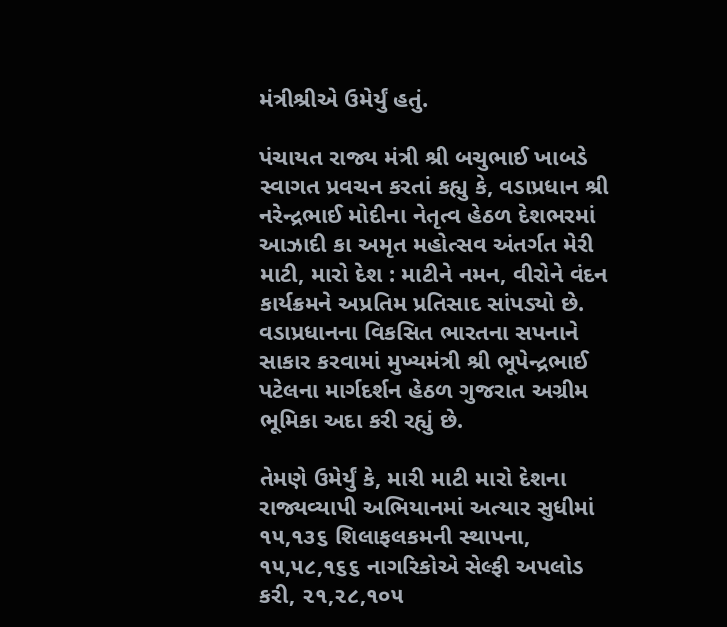મંત્રીશ્રીએ ઉમેર્યું હતું.

પંચાયત રાજ્ય મંત્રી શ્રી બચુભાઈ ખાબડે સ્વાગત પ્રવચન કરતાં કહ્યુ કે, વડાપ્રધાન શ્રી નરેન્દ્રભાઈ મોદીના નેતૃત્વ હેઠળ દેશભરમાં આઝાદી કા અમૃત મહોત્સવ અંતર્ગત મેરી માટી, મારો દેશ : માટીને નમન, વીરોને વંદન કાર્યક્રમને અપ્રતિમ પ્રતિસાદ સાંપડ્યો છે. વડાપ્રધાનના વિકસિત ભારતના સપનાને સાકાર કરવામાં મુખ્યમંત્રી શ્રી ભૂપેન્દ્રભાઈ પટેલના માર્ગદર્શન હેઠળ ગુજરાત અગ્રીમ ભૂમિકા અદા કરી રહ્યું છે.

તેમણે ઉમેર્યું કે, મારી માટી મારો દેશના રાજ્યવ્યાપી અભિયાનમાં અત્યાર સુધીમાં ૧૫,૧૩૬ શિલાફલકમની સ્થાપના, ૧૫,૫૮,૧૬૬ નાગરિકોએ સેલ્ફી અપલોડ કરી, ૨૧,૨૮,૧૦૫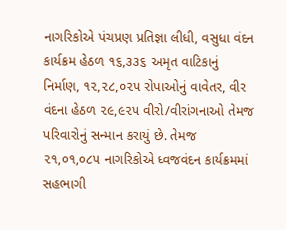નાગરિકોએ પંચપ્રણ પ્રતિજ્ઞા લીધી, વસુધા વંદન કાર્યક્રમ હેઠળ ૧૬,૩૩૬ અમૃત વાટિકાનું નિર્માણ, ૧૨,૨૮,૦૨૫ રોપાઓનું વાવેતર, વીર વંદના હેઠળ ૨૯,૯૨૫ વીરો/વીરાંગનાઓ તેમજ પરિવારોનું સન્માન કરાયું છે. તેમજ ૨૧,૦૧,૦૮૫ નાગરિકોએ ધ્વજવંદન કાર્યક્રમમાં સહભાગી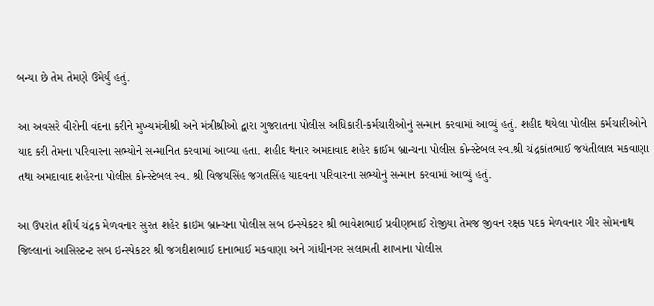બન્યા છે તેમ તેમણે ઉમેર્યું હતું.

આ અવસરે વીરોની વંદના કરીને મુખ્યમંત્રીશ્રી અને મંત્રીશ્રીઓ દ્વારા ગુજરાતના પોલીસ અધિકારી-કર્મચારીઓનું સન્માન કરવામાં આવ્યું હતું. શહીદ થયેલા પોલીસ કર્મચારીઓને યાદ કરી તેમના પરિવારના સભ્યોને સન્માનિત કરવામાં આવ્યા હતા. શહીદ થનાર અમદાવાદ શહેર ક્રાઈમ બ્રાન્ચના પોલીસ કોન્સ્ટેબલ સ્વ.શ્રી ચંદ્રકાંતભાઈ જયંતીલાલ મકવાણા તથા અમદાવાદ શહેરના પોલીસ કોન્સ્ટેબલ સ્વ. શ્રી વિજયસિંહ જગતસિંહ યાદવના પરિવારના સભ્યોનું સન્માન કરવામાં આવ્યું હતું.

આ ઉપરાંત શૌર્ય ચંદ્રક મેળવનાર સુરત શહેર ક્રાઇમ બ્રાન્ચના પોલીસ સબ ઇન્સ્પેકટર શ્રી ભાવેશભાઈ પ્રવીણભાઈ રોજીયા તેમજ જીવન રક્ષક પદક મેળવનાર ગીર સોમનાથ જિલ્લાનાં આસિસ્ટન્ટ સબ ઇન્સ્પેકટર શ્રી જગદીશભાઈ દાનાભાઈ મકવાણા અને ગાંધીનગર સલામતી શાખાના પોલીસ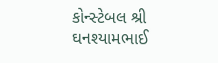કોન્સ્ટેબલ શ્રી ઘનશ્યામભાઈ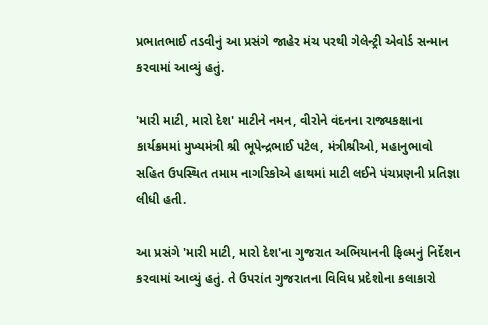પ્રભાતભાઈ તડવીનું આ પ્રસંગે જાહેર મંચ પરથી ગેલેન્ટ્રી એવોર્ડ સન્માન કરવામાં આવ્યું હતું.

'મારી માટી, મારો દેશ' માટીને નમન, વીરોને વંદનના રાજ્યકક્ષાના કાર્યક્રમમાં મુખ્યમંત્રી શ્રી ભૂપેન્દ્રભાઈ પટેલ, મંત્રીશ્રીઓ, મહાનુભાવો સહિત ઉપસ્થિત તમામ નાગરિકોએ હાથમાં માટી લ‌ઈને પંચપ્રણની પ્રતિજ્ઞા લીધી હતી.

આ પ્રસંગે 'મારી માટી, મારો દેશ'ના ગુજરાત અભિયાનની ફિલ્મનું નિર્દેશન કરવામાં આવ્યું હતું. તે ઉપરાંત ગુજરાતના વિવિધ પ્રદેશોના કલાકારો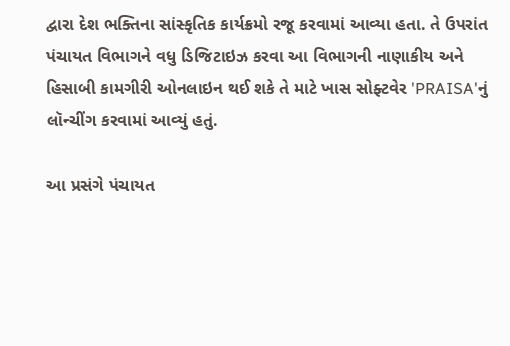દ્વારા દેશ ભક્તિના સાંસ્કૃતિક કાર્યક્રમો રજૂ કરવામાં આવ્યા હતા. તે ઉપરાંત પંચાયત વિભાગને વધુ ડિજિટાઇઝ કરવા આ વિભાગની નાણાકીય અને હિસાબી કામગીરી ઓનલાઇન થઈ શકે તે માટે ખાસ સોફ્ટવેર 'PRAISA'નું લૉન્ચીંગ કરવામાં આવ્યું હતું.

આ પ્રસંગે પંચાયત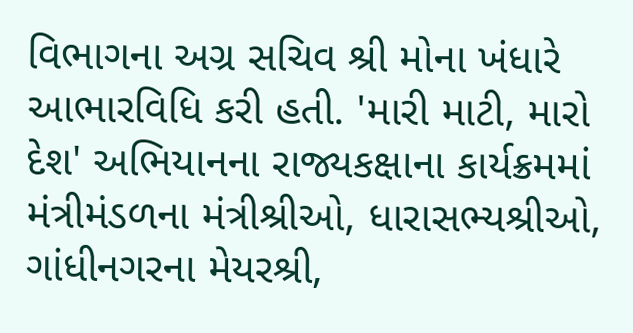વિભાગના અગ્ર સચિવ શ્રી મોના ખંધારે આભારવિધિ કરી હતી. 'મારી માટી, મારો દેશ' અભિયાનના રાજ્યકક્ષાના કાર્યક્રમમાં મંત્રીમંડળના મંત્રીશ્રીઓ, ધારાસભ્યશ્રીઓ, ગાંધીનગરના મેયરશ્રી,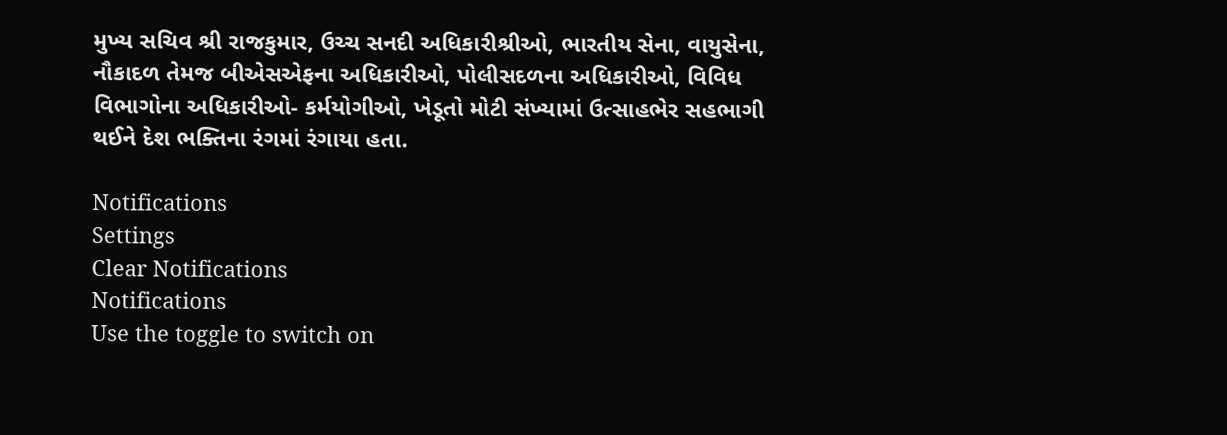મુખ્ય સચિવ શ્રી રાજકુમાર, ઉચ્ચ સનદી અધિકારીશ્રીઓ, ભારતીય સેના, વાયુસેના, નૌકાદળ તેમજ બીએસએફના અધિકારીઓ, પોલીસદળના અધિકારીઓ, વિવિધ વિભાગોના અધિકારીઓ- કર્મયોગીઓ, ખેડૂતો મોટી સંખ્યામાં ઉત્સાહભેર સહભાગી થ‌ઈને દેશ ભક્તિના રંગમાં રંગાયા હતા.

Notifications
Settings
Clear Notifications
Notifications
Use the toggle to switch on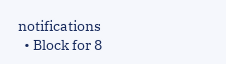notifications
  • Block for 8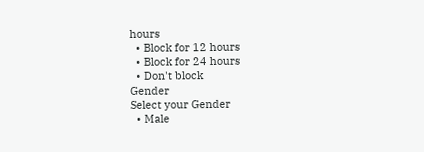hours
  • Block for 12 hours
  • Block for 24 hours
  • Don't block
Gender
Select your Gender
  • Male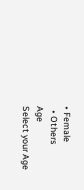• Female
  • Others
Age
Select your Age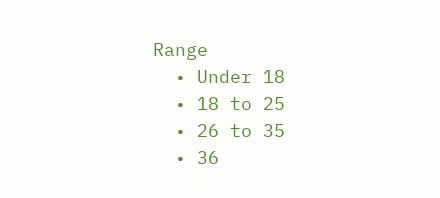Range
  • Under 18
  • 18 to 25
  • 26 to 35
  • 36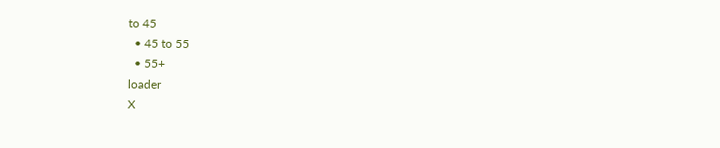to 45
  • 45 to 55
  • 55+
loader
X